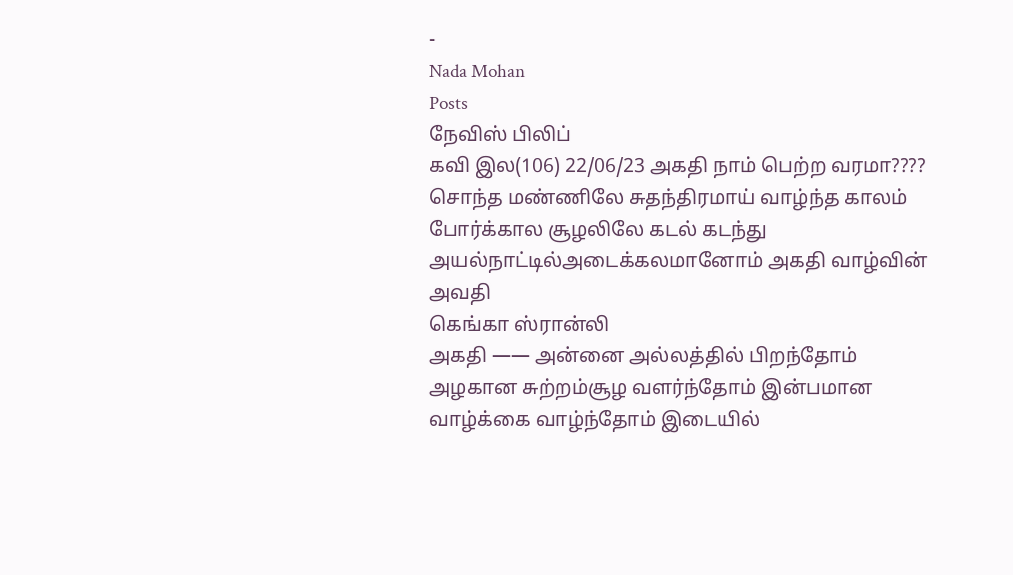-
Nada Mohan
Posts
நேவிஸ் பிலிப்
கவி இல(106) 22/06/23 அகதி நாம் பெற்ற வரமா???? சொந்த மண்ணிலே சுதந்திரமாய் வாழ்ந்த காலம் போர்க்கால சூழலிலே கடல் கடந்து அயல்நாட்டில்அடைக்கலமானோம் அகதி வாழ்வின் அவதி
கெங்கா ஸ்ரான்லி
அகதி —— அன்னை அல்லத்தில் பிறந்தோம் அழகான சுற்றம்சூழ வளர்ந்தோம் இன்பமான வாழ்க்கை வாழ்ந்தோம் இடையில்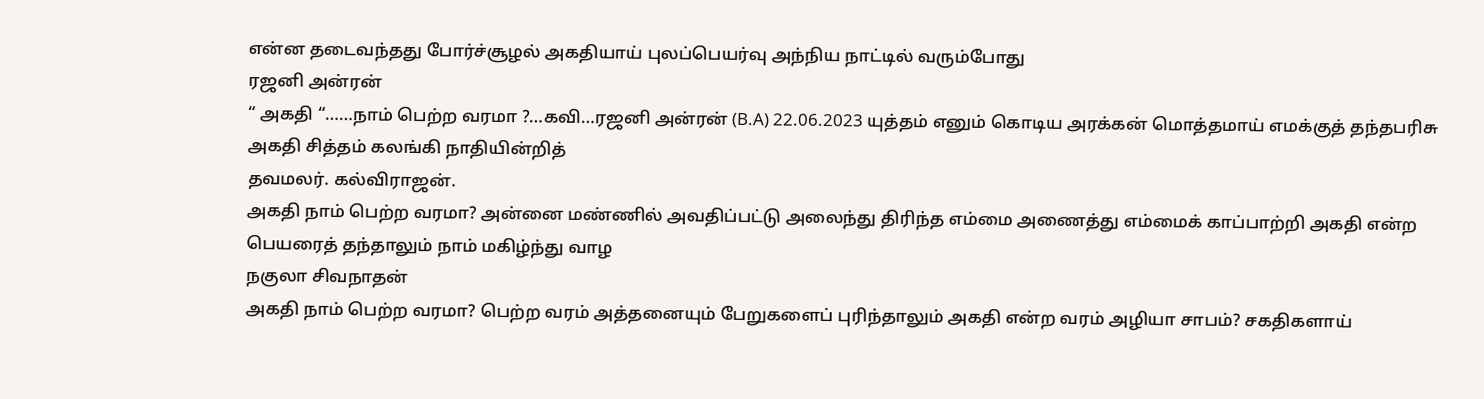என்ன தடைவந்தது போர்ச்சூழல் அகதியாய் புலப்பெயர்வு அந்நிய நாட்டில் வரும்போது
ரஜனி அன்ரன்
“ அகதி “……நாம் பெற்ற வரமா ?…கவி…ரஜனி அன்ரன் (B.A) 22.06.2023 யுத்தம் எனும் கொடிய அரக்கன் மொத்தமாய் எமக்குத் தந்தபரிசு அகதி சித்தம் கலங்கி நாதியின்றித்
தவமலர். கல்விராஜன்.
அகதி நாம் பெற்ற வரமா? அன்னை மண்ணில் அவதிப்பட்டு அலைந்து திரிந்த எம்மை அணைத்து எம்மைக் காப்பாற்றி அகதி என்ற பெயரைத் தந்தாலும் நாம் மகிழ்ந்து வாழ
நகுலா சிவநாதன்
அகதி நாம் பெற்ற வரமா? பெற்ற வரம் அத்தனையும் பேறுகளைப் புரிந்தாலும் அகதி என்ற வரம் அழியா சாபம்? சகதிகளாய்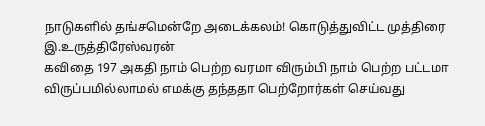நாடுகளில் தங்சமென்றே அடைக்கலம்! கொடுத்துவிட்ட முத்திரை
இ.உருத்திரேஸ்வரன்
கவிதை 197 அகதி நாம் பெற்ற வரமா விரும்பி நாம் பெற்ற பட்டமா விருப்பமில்லாமல் எமக்கு தந்ததா பெற்றோர்கள் செய்வது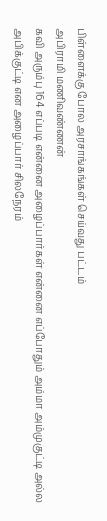பிள்ளைக்கு போல அரசாங்கங்கள் செய்வது பட்டம்
அபிராமி மணிவண்ணன்
கவி அரும்பு 164 எப்படி என்னை அழைப்பார்கள் என்னை எப்போதும் அம்மா அம்முகுட்டி அல்ல அபிக்குட்டி என அழைப்பார் சிலநேரம்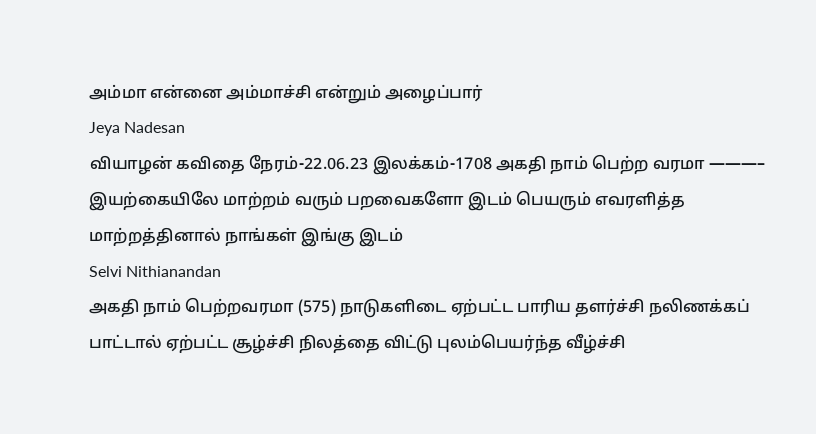அம்மா என்னை அம்மாச்சி என்றும் அழைப்பார்
Jeya Nadesan
வியாழன் கவிதை நேரம்-22.06.23 இலக்கம்-1708 அகதி நாம் பெற்ற வரமா ———– இயற்கையிலே மாற்றம் வரும் பறவைகளோ இடம் பெயரும் எவரளித்த மாற்றத்தினால் நாங்கள் இங்கு இடம்
Selvi Nithianandan
அகதி நாம் பெற்றவரமா (575) நாடுகளிடை ஏற்பட்ட பாரிய தளர்ச்சி நலிணக்கப் பாட்டால் ஏற்பட்ட சூழ்ச்சி நிலத்தை விட்டு புலம்பெயர்ந்த வீழ்ச்சி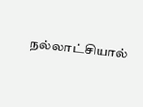நல்லாட்சியால்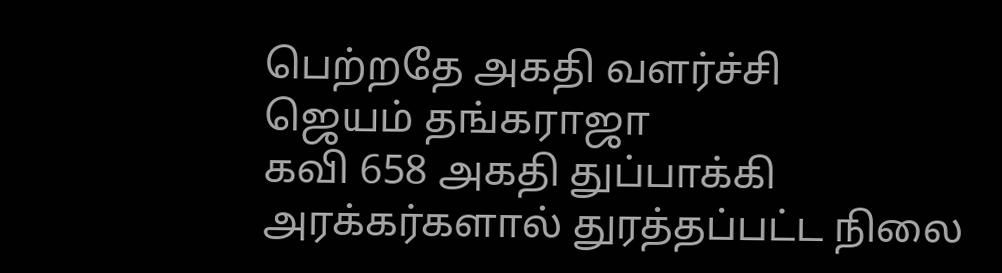பெற்றதே அகதி வளர்ச்சி
ஜெயம் தங்கராஜா
கவி 658 அகதி துப்பாக்கி அரக்கர்களால் துரத்தப்பட்ட நிலை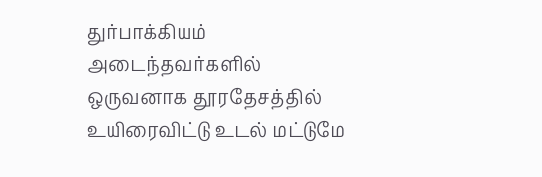துர்பாக்கியம் அடைந்தவர்களில் ஒருவனாக தூரதேசத்தில் உயிரைவிட்டு உடல் மட்டுமே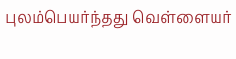புலம்பெயர்ந்தது வெள்ளையர்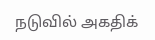நடுவில் அகதிக்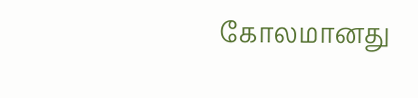கோலமானது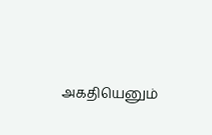அகதியெனும்